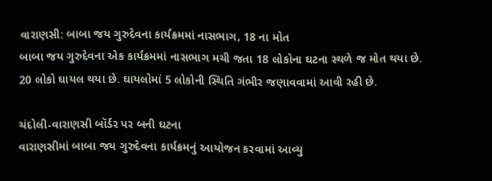વારાણસી: બાબા જય ગુરુદેવના કાર્યક્રમમાં નાસભાગ, 18 ના મોત
બાબા જય ગુરુદેવના એક કાર્યક્રમમાં નાસભાગ મચી જતા 18 લોકોના ઘટના સ્થળે જ મોત થયા છે. 20 લોકો ઘાયલ થયા છે. ઘાયલોમાં 5 લોકોની સ્થિતિ ગંભીર જણાવવામાં આવી રહી છે.

ચંદોલી-વારાણસી બૉર્ડર પર બની ઘટના
વારાણસીમાં બાબા જય ગુરુદેવના કાર્યક્રમનું આયોજન કરવામાં આવ્યુ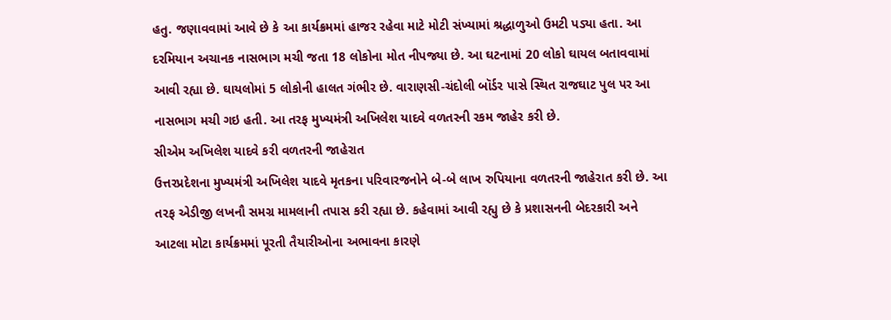હતુ. જણાવવામાં આવે છે કે આ કાર્યક્રમમાં હાજર રહેવા માટે મોટી સંખ્યામાં શ્રદ્ધાળુઓ ઉમટી પડ્યા હતા. આ દરમિયાન અચાનક નાસભાગ મચી જતા 18 લોકોના મોત નીપજ્યા છે. આ ઘટનામાં 20 લોકો ઘાયલ બતાવવામાં આવી રહ્યા છે. ઘાયલોમાં 5 લોકોની હાલત ગંભીર છે. વારાણસી-ચંદોલી બૉર્ડર પાસે સ્થિત રાજઘાટ પુલ પર આ નાસભાગ મચી ગઇ હતી. આ તરફ મુખ્યમંત્રી અખિલેશ યાદવે વળતરની રકમ જાહેર કરી છે.
સીએમ અખિલેશ યાદવે કરી વળતરની જાહેરાત
ઉત્તરપ્રદેશના મુખ્યમંત્રી અખિલેશ યાદવે મૃતકના પરિવારજનોને બે-બે લાખ રુપિયાના વળતરની જાહેરાત કરી છે. આ તરફ એડીજી લખનૌ સમગ્ર મામલાની તપાસ કરી રહ્યા છે. કહેવામાં આવી રહ્યુ છે કે પ્રશાસનની બેદરકારી અને આટલા મોટા કાર્યક્રમમાં પૂરતી તૈયારીઓના અભાવના કારણે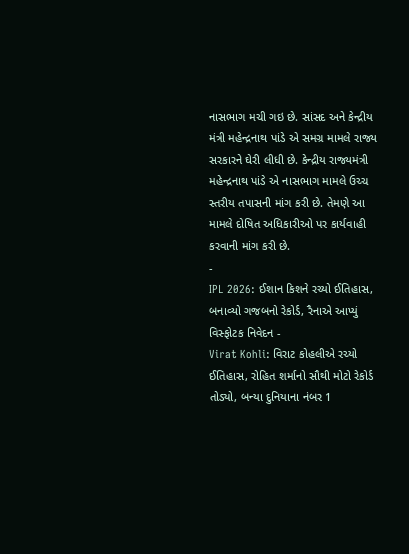નાસભાગ મચી ગઇ છે. સાંસદ અને કેન્દ્રીય મંત્રી મહેન્દ્રનાથ પાંડે એ સમગ્ર મામલે રાજ્ય સરકારને ઘેરી લીધી છે. કેન્દ્રીય રાજ્યમંત્રી મહેન્દ્રનાથ પાંડે એ નાસભાગ મામલે ઉચ્ચ સ્તરીય તપાસની માંગ કરી છે. તેમણે આ મામલે દોષિત અધિકારીઓ પર કાર્યવાહી કરવાની માંગ કરી છે.
-
IPL 2026: ઈશાન કિશને રચ્યો ઈતિહાસ, બનાવ્યો ગજબનો રેકોર્ડ, રૈનાએ આપ્યું વિસ્ફોટક નિવેદન -
Virat Kohli: વિરાટ કોહલીએ રચ્યો ઈતિહાસ, રોહિત શર્માનો સૌથી મોટો રેકોર્ડ તોડ્યો, બન્યા દુનિયાના નંબર 1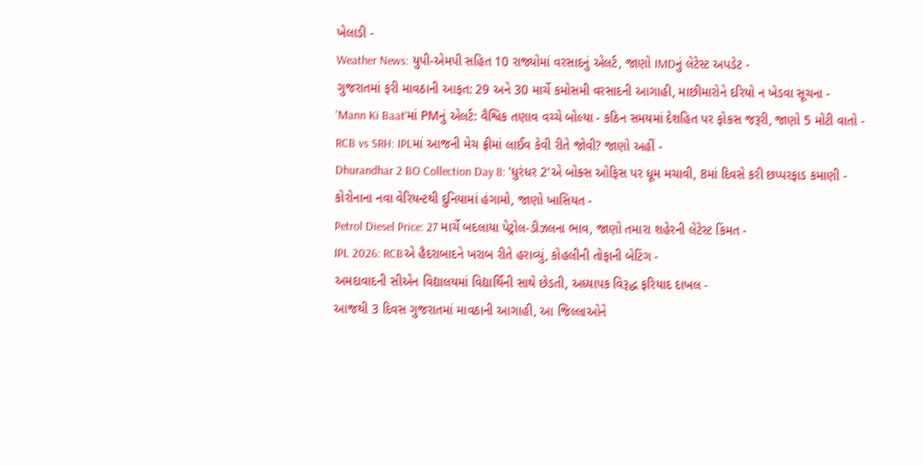ખેલાડી -
Weather News: યુપી-એમપી સહિત 10 રાજ્યોમાં વરસાદનું એલર્ટ, જાણો IMDનું લેટેસ્ટ અપડેટ -
ગુજરાતમાં ફરી માવઠાની આફત: 29 અને 30 માર્ચે કમોસમી વરસાદની આગાહી, માછીમારોને દરિયો ન ખેડવા સૂચના -
'Mann Ki Baat'માં PMનું એલર્ટ: વૈશ્વિક તણાવ વચ્ચે બોલ્યા - કઠિન સમયમાં દેશહિત પર ફોકસ જરૂરી, જાણો 5 મોટી વાતો -
RCB vs SRH: IPLમાં આજની મેચ ફ્રીમાં લાઈવ કેવી રીતે જોવી? જાણો અહીં -
Dhurandhar 2 BO Collection Day 8: 'ધુરંધર 2'એ બોક્સ ઓફિસ પર ધૂમ મચાવી, 8માં દિવસે કરી છપ્પરફાડ કમાણી -
કોરોનાના નવા વેરિયન્ટથી દુનિયામાં હંગામો, જાણો ખાસિયત -
Petrol Diesel Price: 27 માર્ચે બદલાયા પેટ્રોલ-ડીઝલના ભાવ, જાણો તમારા શહેરની લેટેસ્ટ કિંમત -
IPL 2026: RCBએ હૈદરાબાદને ખરાબ રીતે હરાવ્યું, કોહલીની તોફાની બેટિંગ -
અમદાવાદની સીએન વિદ્યાલયમાં વિદ્યાર્થિની સાથે છેડતી, અધ્યાપક વિરૂદ્ધ ફરિયાદ દાખલ -
આજથી 3 દિવસ ગુજરાતમાં માવઠાની આગાહી, આ જિલ્લાઓને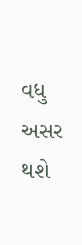વધુ અસર થશે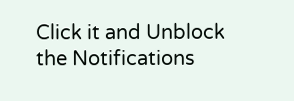Click it and Unblock the Notifications